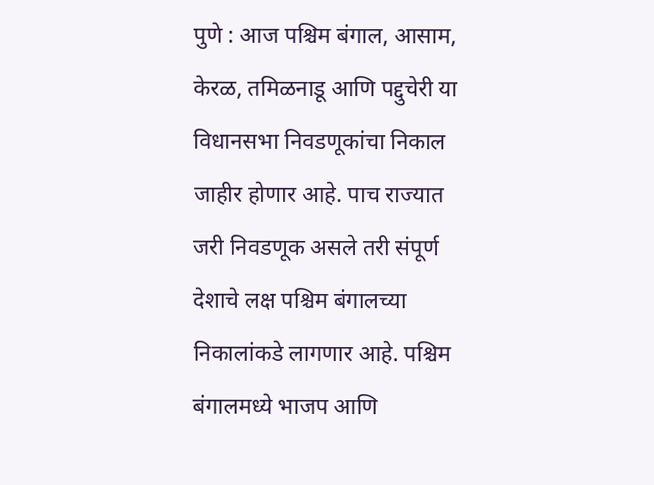पुणे : आज पश्चिम बंगाल, आसाम, केरळ, तमिळनाडू आणि पद्दुचेरी या विधानसभा निवडणूकांचा निकाल जाहीर होणार आहे. पाच राज्यात जरी निवडणूक असले तरी संपूर्ण देशाचे लक्ष पश्चिम बंगालच्या निकालांकडे लागणार आहे. पश्चिम बंगालमध्ये भाजप आणि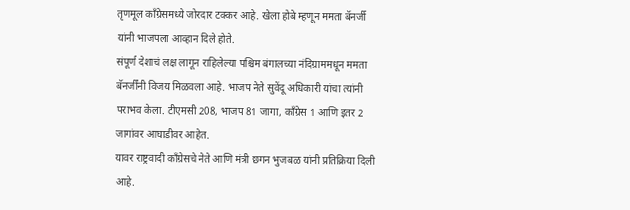तृणमूल काँग्रेसमध्ये जोरदार टक्कर आहे. खेला होबे म्हणून ममता बॅनर्जी यांनी भाजपला आव्हान दिले होते.
संपूर्ण देशाचं लक्ष लागून राहिलेल्या पश्चिम बंगालच्या नंदिग्राममधून ममता बॅनर्जींनी विजय मिळवला आहे. भाजप नेते सुवेंदू अधिकारी यांचा त्यांनी पराभव केला. टीएमसी 208, भाजप 81 जागा, काँग्रेस 1 आणि इतर 2 जागांवर आघाडीवर आहेत.
यावर राष्ट्रवादी काँग्रेसचे नेते आणि मंत्री छगन भुजबळ यांनी प्रतिक्रिया दिली आहे.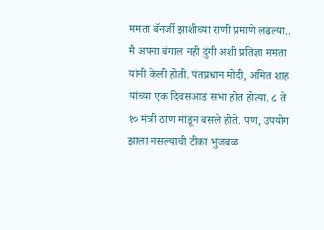ममता बॅनर्जी झाशीच्या राणी प्रमाणे लढल्या.. मै अपना बंगाल नही दुंगी अशी प्रतिज्ञा ममता यांनी केली होती. पंतप्रधान मोदी, अमित शाह यांच्या एक दिवसआड सभा होत होत्या. ८ ते १० मंत्री ठाण मांडून बसले होते. पण, उपयोग झाला नसल्याची टीका भुजबळ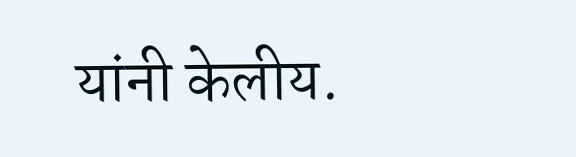यांनी केलीय.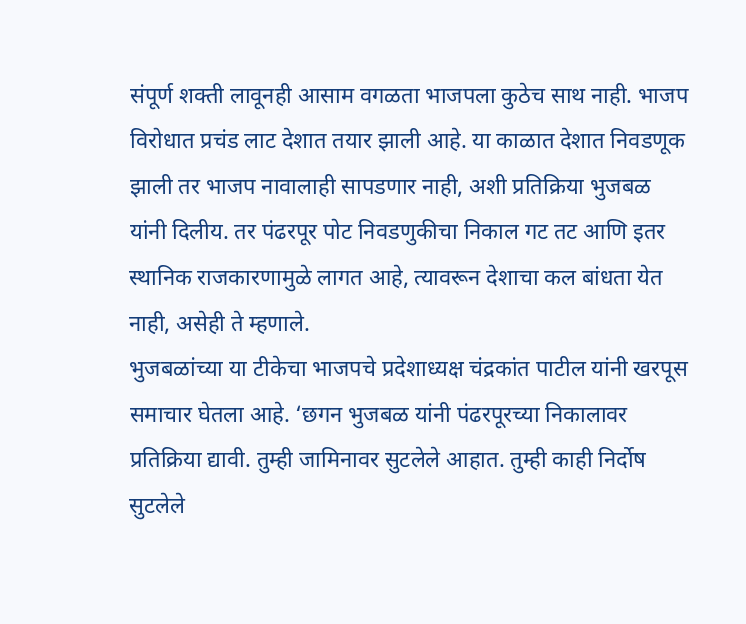संपूर्ण शक्ती लावूनही आसाम वगळता भाजपला कुठेच साथ नाही. भाजप विरोधात प्रचंड लाट देशात तयार झाली आहे. या काळात देशात निवडणूक झाली तर भाजप नावालाही सापडणार नाही, अशी प्रतिक्रिया भुजबळ यांनी दिलीय. तर पंढरपूर पोट निवडणुकीचा निकाल गट तट आणि इतर स्थानिक राजकारणामुळे लागत आहे, त्यावरून देशाचा कल बांधता येत नाही, असेही ते म्हणाले.
भुजबळांच्या या टीकेचा भाजपचे प्रदेशाध्यक्ष चंद्रकांत पाटील यांनी खरपूस समाचार घेतला आहे. ‘छगन भुजबळ यांनी पंढरपूरच्या निकालावर प्रतिक्रिया द्यावी. तुम्ही जामिनावर सुटलेले आहात. तुम्ही काही निर्दोष सुटलेले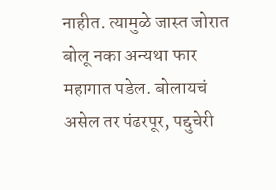नाहीत. त्यामुळे जास्त जोरात बोलू नका अन्यथा फार महागात पडेल. बोलायचं असेल तर पंढरपूर, पद्दुचेरी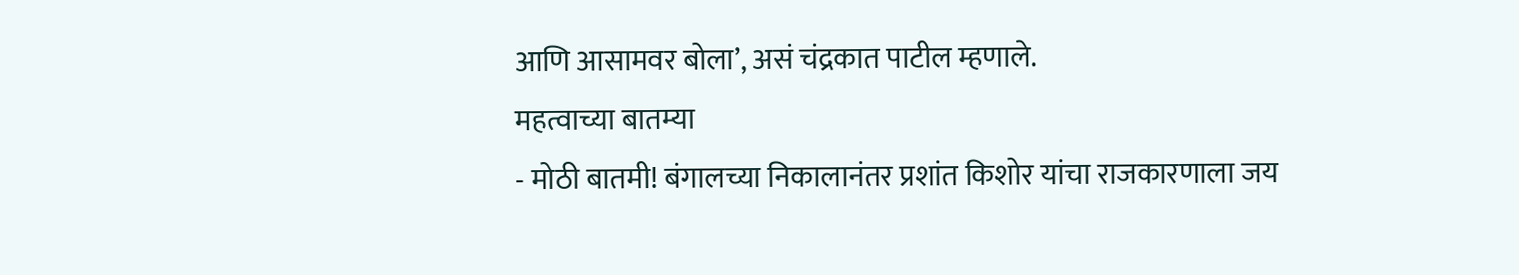आणि आसामवर बोला’, असं चंद्रकात पाटील म्हणाले.
महत्वाच्या बातम्या
- मोठी बातमी! बंगालच्या निकालानंतर प्रशांत किशोर यांचा राजकारणाला जय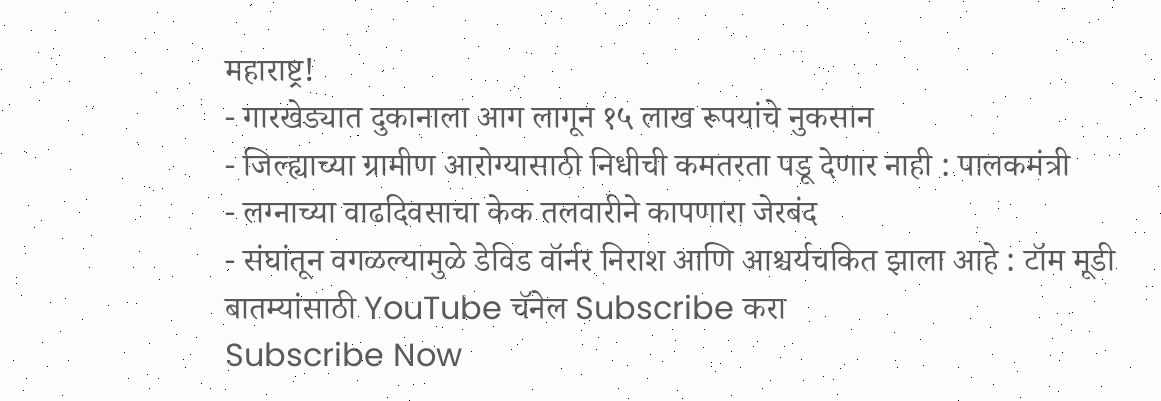महाराष्ट्र!
- गारखेड्यात दुकानाला आग लागून १५ लाख रूपयांचे नुकसान
- जिल्ह्याच्या ग्रामीण आरोग्यासाठी निधीची कमतरता पडू देणार नाही : पालकमंत्री
- लग्नाच्या वाढदिवसाचा केक तलवारीने कापणारा जेरबंद
- संघांतून वगळल्यामुळे डेविड वॉर्नर निराश आणि आश्चर्यचकित झाला आहे : टॉम मूडी
बातम्यांसाठी YouTube चॅनेल Subscribe करा
Subscribe Now